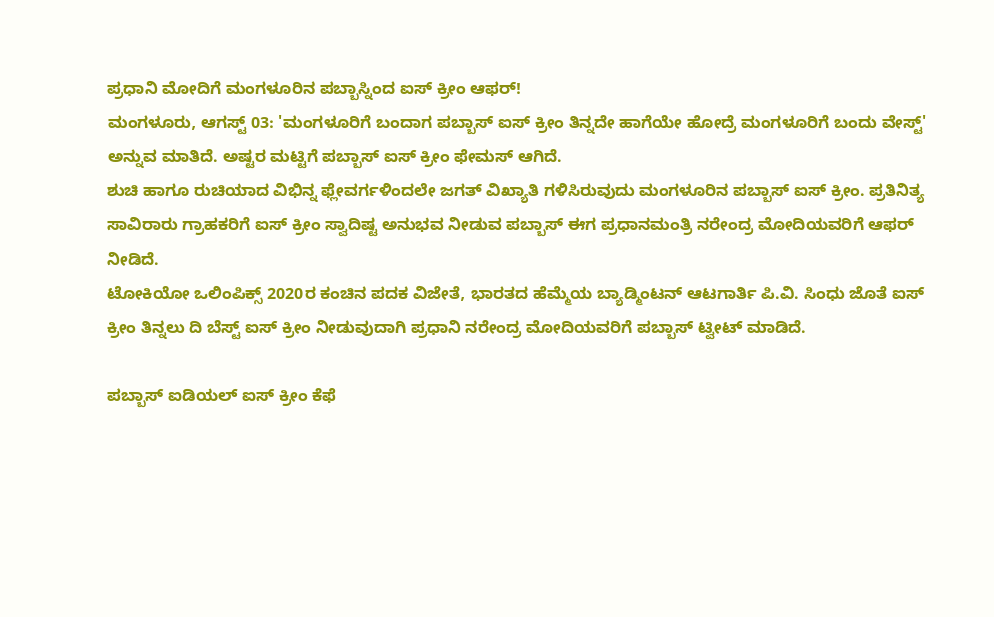ಪ್ರಧಾನಿ ಮೋದಿಗೆ ಮಂಗಳೂರಿನ ಪಬ್ಬಾಸ್ನಿಂದ ಐಸ್ ಕ್ರೀಂ ಆಫರ್!
ಮಂಗಳೂರು, ಆಗಸ್ಟ್ 03: 'ಮಂಗಳೂರಿಗೆ ಬಂದಾಗ ಪಬ್ಬಾಸ್ ಐಸ್ ಕ್ರೀಂ ತಿನ್ನದೇ ಹಾಗೆಯೇ ಹೋದ್ರೆ ಮಂಗಳೂರಿಗೆ ಬಂದು ವೇಸ್ಟ್' ಅನ್ನುವ ಮಾತಿದೆ. ಅಷ್ಟರ ಮಟ್ಟಿಗೆ ಪಬ್ಬಾಸ್ ಐಸ್ ಕ್ರೀಂ ಫೇಮಸ್ ಆಗಿದೆ.
ಶುಚಿ ಹಾಗೂ ರುಚಿಯಾದ ವಿಭಿನ್ನ ಫ್ಲೇವರ್ಗಳಿಂದಲೇ ಜಗತ್ ವಿಖ್ಯಾತಿ ಗಳಿಸಿರುವುದು ಮಂಗಳೂರಿನ ಪಬ್ಬಾಸ್ ಐಸ್ ಕ್ರೀಂ. ಪ್ರತಿನಿತ್ಯ ಸಾವಿರಾರು ಗ್ರಾಹಕರಿಗೆ ಐಸ್ ಕ್ರೀಂ ಸ್ವಾದಿಷ್ಟ ಅನುಭವ ನೀಡುವ ಪಬ್ಬಾಸ್ ಈಗ ಪ್ರಧಾನಮಂತ್ರಿ ನರೇಂದ್ರ ಮೋದಿಯವರಿಗೆ ಆಫರ್ ನೀಡಿದೆ.
ಟೋಕಿಯೋ ಒಲಿಂಪಿಕ್ಸ್ 2020ರ ಕಂಚಿನ ಪದಕ ವಿಜೇತೆ, ಭಾರತದ ಹೆಮ್ಮೆಯ ಬ್ಯಾಡ್ಮಿಂಟನ್ ಆಟಗಾರ್ತಿ ಪಿ.ವಿ. ಸಿಂಧು ಜೊತೆ ಐಸ್ ಕ್ರೀಂ ತಿನ್ನಲು ದಿ ಬೆಸ್ಟ್ ಐಸ್ ಕ್ರೀಂ ನೀಡುವುದಾಗಿ ಪ್ರಧಾನಿ ನರೇಂದ್ರ ಮೋದಿಯವರಿಗೆ ಪಬ್ಬಾಸ್ ಟ್ವೀಟ್ ಮಾಡಿದೆ.

ಪಬ್ಬಾಸ್ ಐಡಿಯಲ್ ಐಸ್ ಕ್ರೀಂ ಕೆಫೆ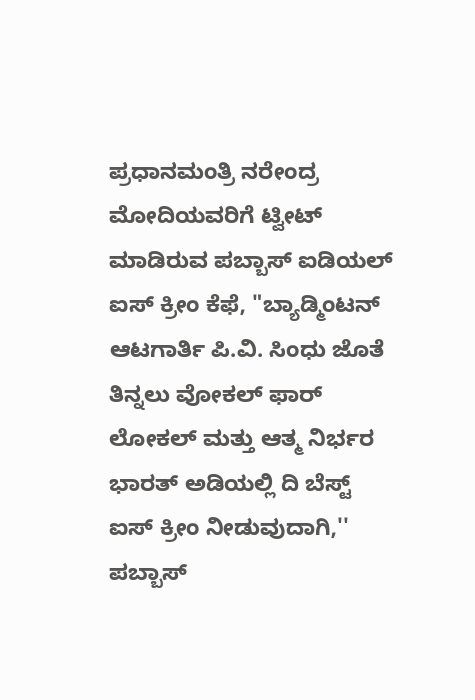ಪ್ರಧಾನಮಂತ್ರಿ ನರೇಂದ್ರ ಮೋದಿಯವರಿಗೆ ಟ್ವೀಟ್ ಮಾಡಿರುವ ಪಬ್ಬಾಸ್ ಐಡಿಯಲ್ ಐಸ್ ಕ್ರೀಂ ಕೆಫೆ, "ಬ್ಯಾಡ್ಮಿಂಟನ್ ಆಟಗಾರ್ತಿ ಪಿ.ವಿ. ಸಿಂಧು ಜೊತೆ ತಿನ್ನಲು ವೋಕಲ್ ಫಾರ್ ಲೋಕಲ್ ಮತ್ತು ಆತ್ಮ ನಿರ್ಭರ ಭಾರತ್ ಅಡಿಯಲ್ಲಿ ದಿ ಬೆಸ್ಟ್ ಐಸ್ ಕ್ರೀಂ ನೀಡುವುದಾಗಿ,'' ಪಬ್ಬಾಸ್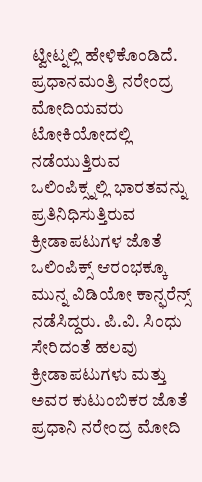ಟ್ವೀಟ್ನಲ್ಲಿ ಹೇಳಿಕೊಂಡಿದೆ.
ಪ್ರಧಾನಮಂತ್ರಿ ನರೇಂದ್ರ ಮೋದಿಯವರು ಟೋಕಿಯೋದಲ್ಲಿ ನಡೆಯುತ್ತಿರುವ ಒಲಿಂಪಿಕ್ಸ್ನಲ್ಲಿ ಭಾರತವನ್ನು ಪ್ರತಿನಿಧಿಸುತ್ತಿರುವ ಕ್ರೀಡಾಪಟುಗಳ ಜೊತೆ ಒಲಿಂಪಿಕ್ಸ್ ಆರಂಭಕ್ಕೂ ಮುನ್ನ ವಿಡಿಯೋ ಕಾನ್ಫರೆನ್ಸ್ ನಡೆಸಿದ್ದರು. ಪಿ.ವಿ. ಸಿಂಧು ಸೇರಿದಂತೆ ಹಲವು ಕ್ರೀಡಾಪಟುಗಳು ಮತ್ತು ಅವರ ಕುಟುಂಬಿಕರ ಜೊತೆ ಪ್ರಧಾನಿ ನರೇಂದ್ರ ಮೋದಿ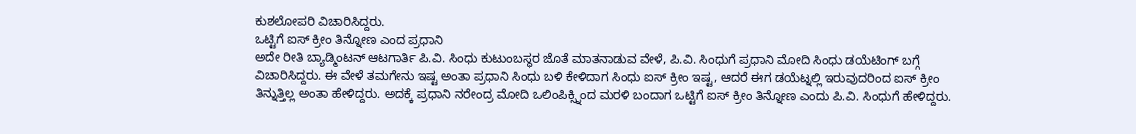ಕುಶಲೋಪರಿ ವಿಚಾರಿಸಿದ್ದರು.
ಒಟ್ಟಿಗೆ ಐಸ್ ಕ್ರೀಂ ತಿನ್ನೋಣ ಎಂದ ಪ್ರಧಾನಿ
ಅದೇ ರೀತಿ ಬ್ಯಾಡ್ಮಿಂಟನ್ ಆಟಗಾರ್ತಿ ಪಿ.ವಿ. ಸಿಂಧು ಕುಟುಂಬಸ್ಥರ ಜೊತೆ ಮಾತನಾಡುವ ವೇಳೆ, ಪಿ.ವಿ. ಸಿಂಧುಗೆ ಪ್ರಧಾನಿ ಮೋದಿ ಸಿಂಧು ಡಯೆಟಿಂಗ್ ಬಗ್ಗೆ ವಿಚಾರಿಸಿದ್ದರು. ಈ ವೇಳೆ ತಮಗೇನು ಇಷ್ಟ ಅಂತಾ ಪ್ರಧಾನಿ ಸಿಂಧು ಬಳಿ ಕೇಳಿದಾಗ ಸಿಂಧು ಐಸ್ ಕ್ರೀಂ ಇಷ್ಟ, ಆದರೆ ಈಗ ಡಯೆಟ್ನಲ್ಲಿ ಇರುವುದರಿಂದ ಐಸ್ ಕ್ರೀಂ ತಿನ್ನುತ್ತಿಲ್ಲ ಅಂತಾ ಹೇಳಿದ್ದರು. ಅದಕ್ಕೆ ಪ್ರಧಾನಿ ನರೇಂದ್ರ ಮೋದಿ ಒಲಿಂಪಿಕ್ಸ್ನಿಂದ ಮರಳಿ ಬಂದಾಗ ಒಟ್ಟಿಗೆ ಐಸ್ ಕ್ರೀಂ ತಿನ್ನೋಣ ಎಂದು ಪಿ.ವಿ. ಸಿಂಧುಗೆ ಹೇಳಿದ್ದರು.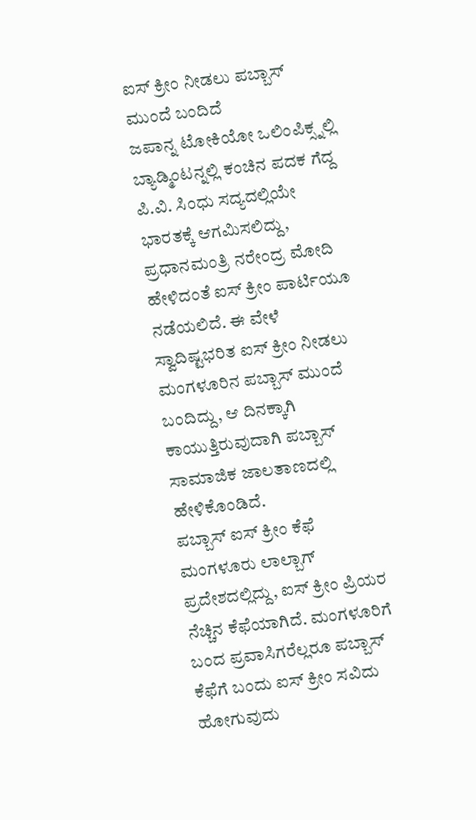ಐಸ್ ಕ್ರೀಂ ನೀಡಲು ಪಬ್ಬಾಸ್ ಮುಂದೆ ಬಂದಿದೆ
ಜಪಾನ್ನ ಟೋಕಿಯೋ ಒಲಿಂಪಿಕ್ಸ್ನಲ್ಲಿ ಬ್ಯಾಡ್ಮಿಂಟನ್ನಲ್ಲಿ ಕಂಚಿನ ಪದಕ ಗೆದ್ದ ಪಿ.ವಿ. ಸಿಂಧು ಸದ್ಯದಲ್ಲಿಯೇ ಭಾರತಕ್ಕೆ ಆಗಮಿಸಲಿದ್ದು, ಪ್ರಧಾನಮಂತ್ರಿ ನರೇಂದ್ರ ಮೋದಿ ಹೇಳಿದಂತೆ ಐಸ್ ಕ್ರೀಂ ಪಾರ್ಟಿಯೂ ನಡೆಯಲಿದೆ. ಈ ವೇಳೆ ಸ್ವಾದಿಷ್ಟಭರಿತ ಐಸ್ ಕ್ರೀಂ ನೀಡಲು ಮಂಗಳೂರಿನ ಪಬ್ಬಾಸ್ ಮುಂದೆ ಬಂದಿದ್ದು, ಆ ದಿನಕ್ಕಾಗಿ ಕಾಯುತ್ತಿರುವುದಾಗಿ ಪಬ್ಬಾಸ್ ಸಾಮಾಜಿಕ ಜಾಲತಾಣದಲ್ಲಿ ಹೇಳಿಕೊಂಡಿದೆ.
ಪಬ್ಬಾಸ್ ಐಸ್ ಕ್ರೀಂ ಕೆಫೆ ಮಂಗಳೂರು ಲಾಲ್ಬಾಗ್ ಪ್ರದೇಶದಲ್ಲಿದ್ದು, ಐಸ್ ಕ್ರೀಂ ಪ್ರಿಯರ ನೆಚ್ಚಿನ ಕೆಫೆಯಾಗಿದೆ. ಮಂಗಳೂರಿಗೆ ಬಂದ ಪ್ರವಾಸಿಗರೆಲ್ಲರೂ ಪಬ್ಬಾಸ್ ಕೆಫೆಗೆ ಬಂದು ಐಸ್ ಕ್ರೀಂ ಸವಿದು ಹೋಗುವುದು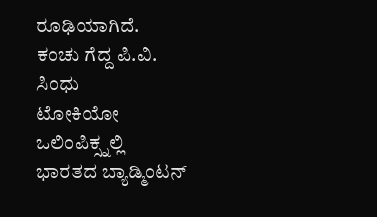ರೂಢಿಯಾಗಿದೆ.
ಕಂಚು ಗೆದ್ದ ಪಿ.ವಿ. ಸಿಂಧು
ಟೋಕಿಯೋ ಒಲಿಂಪಿಕ್ಸ್ನಲ್ಲಿ ಭಾರತದ ಬ್ಯಾಡ್ಮಿಂಟನ್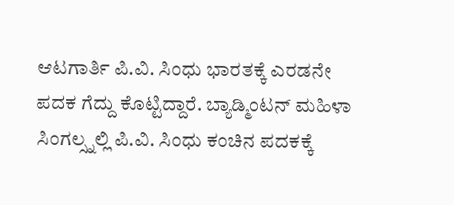ಆಟಗಾರ್ತಿ ಪಿ.ವಿ. ಸಿಂಧು ಭಾರತಕ್ಕೆ ಎರಡನೇ ಪದಕ ಗೆದ್ದು ಕೊಟ್ಟಿದ್ದಾರೆ. ಬ್ಯಾಡ್ಮಿಂಟನ್ ಮಹಿಳಾ ಸಿಂಗಲ್ಸ್ನಲ್ಲಿ ಪಿ.ವಿ. ಸಿಂಧು ಕಂಚಿನ ಪದಕಕ್ಕೆ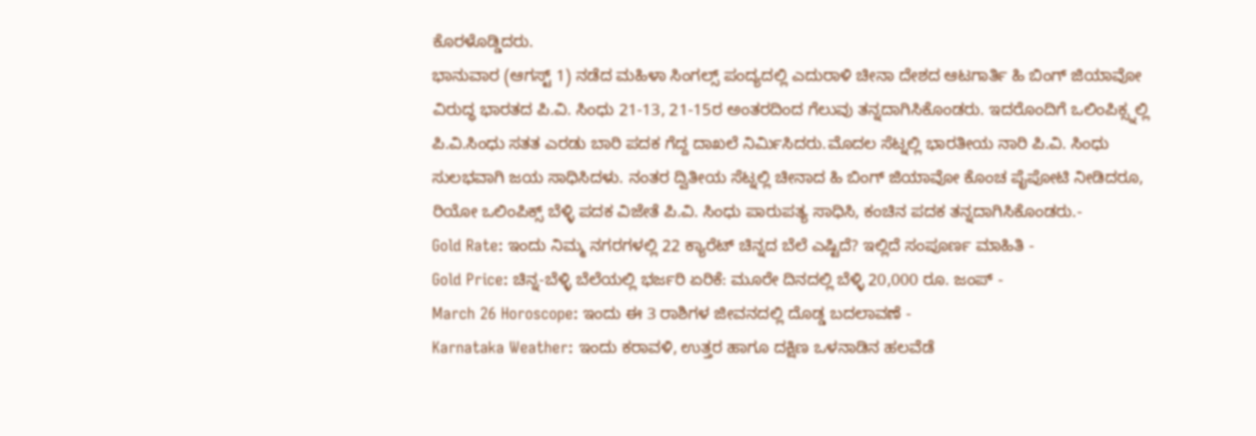ಕೊರಳೊಡ್ಡಿದರು.
ಭಾನುವಾರ (ಆಗಸ್ಟ್ 1) ನಡೆದ ಮಹಿಳಾ ಸಿಂಗಲ್ಸ್ ಪಂದ್ಯದಲ್ಲಿ ಎದುರಾಳಿ ಚೀನಾ ದೇಶದ ಆಟಗಾರ್ತಿ ಹಿ ಬಿಂಗ್ ಜಿಯಾವೋ ವಿರುದ್ಧ ಭಾರತದ ಪಿ.ವಿ. ಸಿಂಧು 21-13, 21-15ರ ಅಂತರದಿಂದ ಗೆಲುವು ತನ್ನದಾಗಿಸಿಕೊಂಡರು. ಇದರೊಂದಿಗೆ ಒಲಿಂಪಿಕ್ಸ್ನಲ್ಲಿ ಪಿ.ವಿ.ಸಿಂಧು ಸತತ ಎರಡು ಬಾರಿ ಪದಕ ಗೆದ್ದ ದಾಖಲೆ ನಿರ್ಮಿಸಿದರು.ಮೊದಲ ಸೆಟ್ನಲ್ಲಿ ಭಾರತೀಯ ನಾರಿ ಪಿ.ವಿ. ಸಿಂಧು ಸುಲಭವಾಗಿ ಜಯ ಸಾಧಿಸಿದಳು. ನಂತರ ದ್ವಿತೀಯ ಸೆಟ್ನಲ್ಲಿ ಚೀನಾದ ಹಿ ಬಿಂಗ್ ಜಿಯಾವೋ ಕೊಂಚ ಪೈಪೋಟಿ ನೀಡಿದರೂ, ರಿಯೋ ಒಲಿಂಪಿಕ್ಸ್ ಬೆಳ್ಳಿ ಪದಕ ವಿಜೇತೆ ಪಿ.ವಿ. ಸಿಂಧು ಪಾರುಪತ್ಯ ಸಾಧಿಸಿ, ಕಂಚಿನ ಪದಕ ತನ್ನದಾಗಿಸಿಕೊಂಡರು.-
Gold Rate: ಇಂದು ನಿಮ್ಮ ನಗರಗಳಲ್ಲಿ 22 ಕ್ಯಾರೆಟ್ ಚಿನ್ನದ ಬೆಲೆ ಎಷ್ಟಿದೆ? ಇಲ್ಲಿದೆ ಸಂಪೂರ್ಣ ಮಾಹಿತಿ -
Gold Price: ಚಿನ್ನ-ಬೆಳ್ಳಿ ಬೆಲೆಯಲ್ಲಿ ಭರ್ಜರಿ ಏರಿಕೆ: ಮೂರೇ ದಿನದಲ್ಲಿ ಬೆಳ್ಳಿ 20,000 ರೂ. ಜಂಪ್ -
March 26 Horoscope: ಇಂದು ಈ 3 ರಾಶಿಗಳ ಜೀವನದಲ್ಲಿ ದೊಡ್ಡ ಬದಲಾವಣೆ -
Karnataka Weather: ಇಂದು ಕರಾವಳಿ, ಉತ್ತರ ಹಾಗೂ ದಕ್ಷಿಣ ಒಳನಾಡಿನ ಹಲವೆಡೆ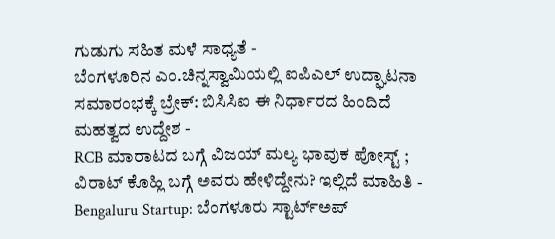ಗುಡುಗು ಸಹಿತ ಮಳೆ ಸಾಧ್ಯತೆ -
ಬೆಂಗಳೂರಿನ ಎಂ.ಚಿನ್ನಸ್ವಾಮಿಯಲ್ಲಿ ಐಪಿಎಲ್ ಉದ್ಘಾಟನಾ ಸಮಾರಂಭಕ್ಕೆ ಬ್ರೇಕ್: ಬಿಸಿಸಿಐ ಈ ನಿರ್ಧಾರದ ಹಿಂದಿದೆ ಮಹತ್ವದ ಉದ್ದೇಶ -
RCB ಮಾರಾಟದ ಬಗ್ಗೆ ವಿಜಯ್ ಮಲ್ಯ ಭಾವುಕ ಪೋಸ್ಟ್ ; ವಿರಾಟ್ ಕೊಹ್ಲಿ ಬಗ್ಗೆ ಅವರು ಹೇಳಿದ್ದೇನು? ಇಲ್ಲಿದೆ ಮಾಹಿತಿ -
Bengaluru Startup: ಬೆಂಗಳೂರು ಸ್ಟಾರ್ಟ್ಅಪ್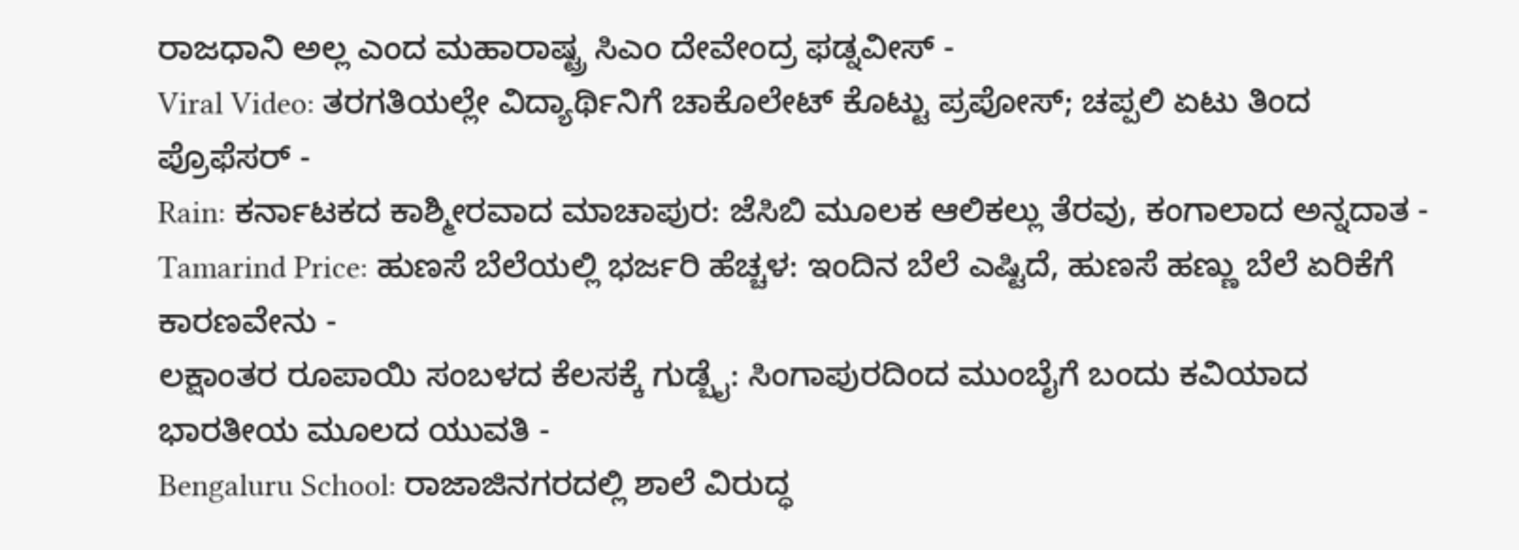ರಾಜಧಾನಿ ಅಲ್ಲ ಎಂದ ಮಹಾರಾಷ್ಟ್ರ ಸಿಎಂ ದೇವೇಂದ್ರ ಫಡ್ನವೀಸ್ -
Viral Video: ತರಗತಿಯಲ್ಲೇ ವಿದ್ಯಾರ್ಥಿನಿಗೆ ಚಾಕೊಲೇಟ್ ಕೊಟ್ಟು ಪ್ರಪೋಸ್; ಚಪ್ಪಲಿ ಏಟು ತಿಂದ ಪ್ರೊಫೆಸರ್ -
Rain: ಕರ್ನಾಟಕದ ಕಾಶ್ಮೀರವಾದ ಮಾಚಾಪುರ: ಜೆಸಿಬಿ ಮೂಲಕ ಆಲಿಕಲ್ಲು ತೆರವು, ಕಂಗಾಲಾದ ಅನ್ನದಾತ -
Tamarind Price: ಹುಣಸೆ ಬೆಲೆಯಲ್ಲಿ ಭರ್ಜರಿ ಹೆಚ್ಚಳ: ಇಂದಿನ ಬೆಲೆ ಎಷ್ಟಿದೆ, ಹುಣಸೆ ಹಣ್ಣು ಬೆಲೆ ಏರಿಕೆಗೆ ಕಾರಣವೇನು -
ಲಕ್ಷಾಂತರ ರೂಪಾಯಿ ಸಂಬಳದ ಕೆಲಸಕ್ಕೆ ಗುಡ್ಬೈ: ಸಿಂಗಾಪುರದಿಂದ ಮುಂಬೈಗೆ ಬಂದು ಕವಿಯಾದ ಭಾರತೀಯ ಮೂಲದ ಯುವತಿ -
Bengaluru School: ರಾಜಾಜಿನಗರದಲ್ಲಿ ಶಾಲೆ ವಿರುದ್ಧ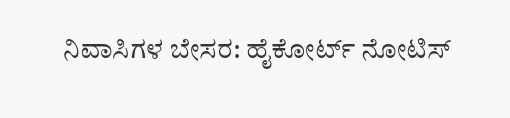ನಿವಾಸಿಗಳ ಬೇಸರ: ಹೈಕೋರ್ಟ್ ನೋಟಿಸ್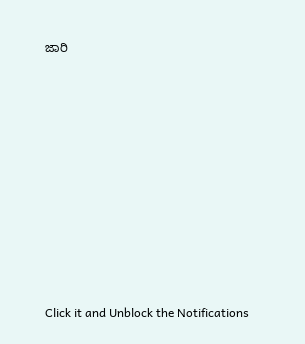ಜಾರಿ












Click it and Unblock the Notifications